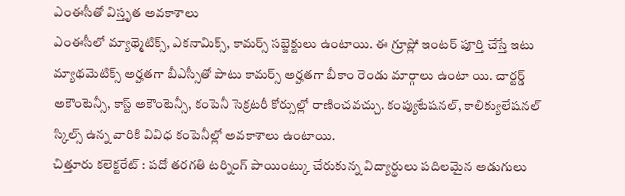ఎంఈసీతో విస్తృత అవకాశాలు
ఎంఈసీలో మ్యాథ్మెటిక్స్, ఎకనామిక్స్, కామర్స్ సబ్జెక్టులు ఉంటాయి. ఈ గ్రూప్లో ఇంటర్ పూర్తి చేస్తే ఇటు మ్యాథమెటిక్స్ అర్హతగా బీఎస్సీతో పాటు కామర్స్ అర్హతగా బీకాం రెండు మార్గాలు ఉంటా యి. చార్టర్డ్ అకౌంటెన్సీ, కాస్ట్ అకౌంటెన్సీ, కంపెనీ సెక్రటరీ కోర్సుల్లో రాణించవచ్చు. కంప్యుటేషనల్, కాలిక్యులేషనల్ స్కిల్స్ ఉన్న వారికి వివిధ కంపెనీల్లో అవకాశాలు ఉంటాయి.
చిత్తూరు కలెక్టరేట్ : పదో తరగతి టర్నింగ్ పాయింట్కు చేరుకున్న విద్యార్థులు పదిలమైన అడుగులు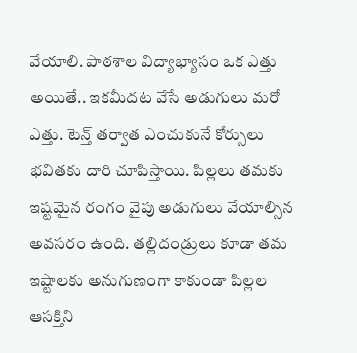వేయాలి. పాఠశాల విద్యాభ్యాసం ఒక ఎత్తు అయితే.. ఇకమీదట వేసే అడుగులు మరో ఎత్తు. టెన్త్ తర్వాత ఎంచుకునే కోర్సులు భవితకు దారి చూపిస్తాయి. పిల్లలు తమకు ఇష్టమైన రంగం వైపు అడుగులు వేయాల్సిన అవసరం ఉంది. తల్లిదండ్రులు కూడా తమ ఇష్టాలకు అనుగుణంగా కాకుండా పిల్లల ఆసక్తిని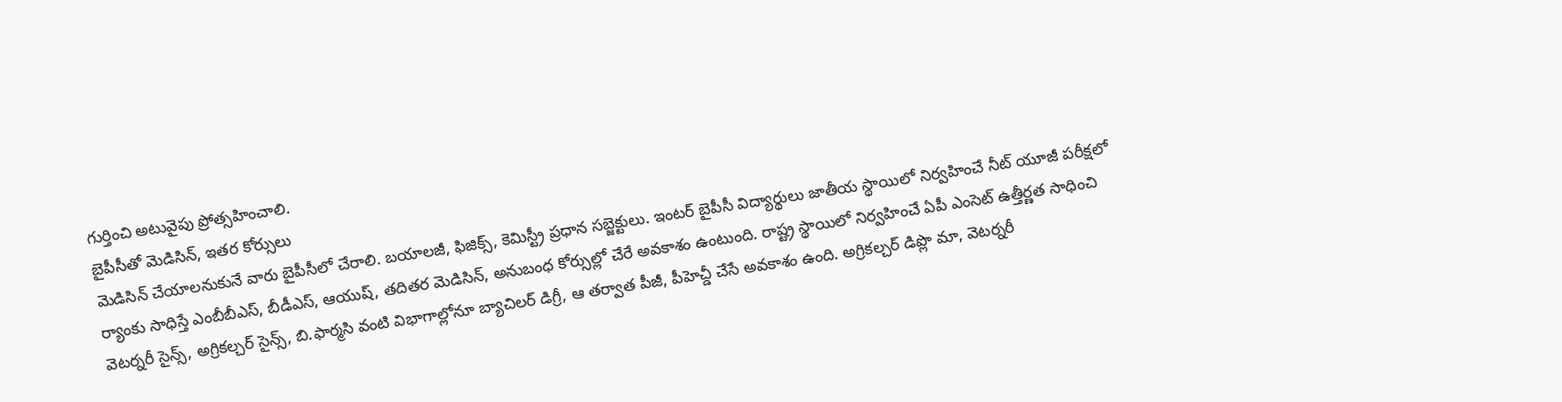గుర్తించి అటువైపు ప్రోత్సహించాలి.
బైపీసీతో మెడిసిన్, ఇతర కోర్సులు
మెడిసిన్ చేయాలనుకునే వారు బైపీసీలో చేరాలి. బయాలజీ, ఫిజిక్స్, కెమిస్ట్రీ ప్రధాన సబ్జెక్టులు. ఇంటర్ బైపీసీ విద్యార్థులు జాతీయ స్థాయిలో నిర్వహించే నీట్ యూజీ పరీక్షలో ర్యాంకు సాధిస్తే ఎంబీబీఎస్, బీడీఎస్, ఆయుష్, తదితర మెడిసిన్, అనుబంధ కోర్సుల్లో చేరే అవకాశం ఉంటుంది. రాష్ట్ర స్థాయిలో నిర్వహించే ఏపీ ఎంసెట్ ఉత్తీర్ణత సాధించి వెటర్నరీ సైన్స్, అగ్రికల్చర్ సైన్స్, బి.ఫార్మసి వంటి విభాగాల్లోనూ బ్యాచిలర్ డిగ్రీ, ఆ తర్వాత పీజీ, పీహెచ్డీ చేసే అవకాశం ఉంది. అగ్రికల్చర్ డిప్లొ మా, వెటర్నరీ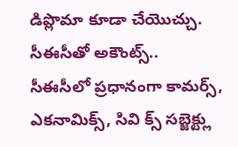డిప్లొమా కూడా చేయొచ్చు.
సీఈసీతో అకౌంట్స్..
సీఈసీలో ప్రధానంగా కామర్స్, ఎకనామిక్స్, సివి క్స్ సబ్జెక్ట్లు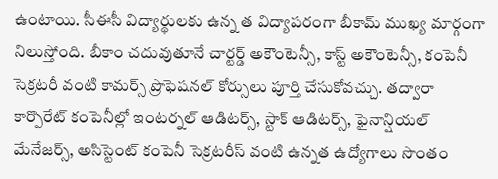ఉంటాయి. సీఈసీ విద్యార్థులకు ఉన్న త విద్యాపరంగా బీకామ్ ముఖ్య మార్గంగా నిలుస్తోంది. బీకాం చదువుతూనే చార్టర్డ్ అకౌంటెన్సీ, కాస్ట్ అకౌంటెన్సీ, కంపెనీ సెక్రటరీ వంటి కామర్స్ ప్రొఫెషనల్ కోర్సులు పూర్తి చేసుకోవచ్చు. తద్వారా కార్పొరేట్ కంపెనీల్లో ఇంటర్నల్ ఆడిటర్స్, స్టాక్ ఆడిటర్స్, ఫైనాన్షియల్ మేనేజర్స్, అసిస్టెంట్ కంపెనీ సెక్రటరీస్ వంటి ఉన్నత ఉద్యోగాలు సొంతం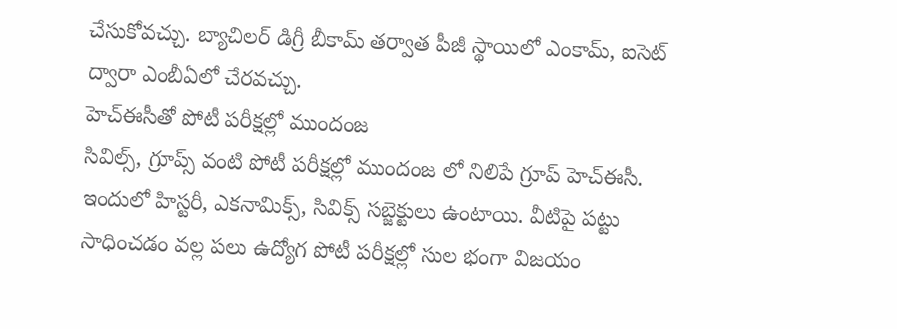చేసుకోవచ్చు. బ్యాచిలర్ డిగ్రీ బీకామ్ తర్వాత పీజీ స్థాయిలో ఎంకామ్, ఐసెట్ ద్వారా ఎంబీఏలో చేరవచ్చు.
హెచ్ఈసీతో పోటీ పరీక్షల్లో ముందంజ
సివిల్స్, గ్రూప్స్ వంటి పోటీ పరీక్షల్లో ముందంజ లో నిలిపే గ్రూప్ హెచ్ఈసీ. ఇందులో హిస్టరీ, ఎకనామిక్స్, సివిక్స్ సబ్జెక్టులు ఉంటాయి. వీటిపై పట్టు సాధించడం వల్ల పలు ఉద్యోగ పోటీ పరీక్షల్లో సుల భంగా విజయం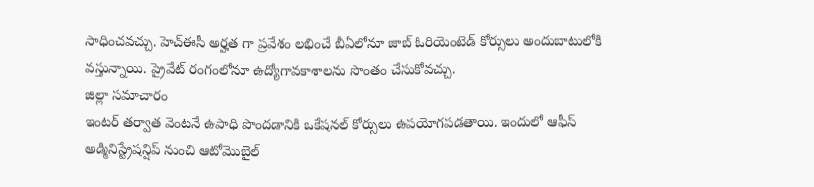సాధించవచ్చు. హెచ్ఈసీ అర్హత గా ప్రవేశం లభించే బీఏలోనూ జాబ్ ఓరియెంటెడ్ కోర్సులు అందుబాటులోకి వస్తున్నాయి. ప్రైవేట్ రంగంలోనూ ఉద్యోగావకాశాలను సొంతం చేసుకోవచ్చు.
జిల్లా సమాచారం
ఇంటర్ తర్వాత వెంటనే ఉపాధి పొందడానికి ఒకేషనల్ కోర్సులు ఉపయోగపడతాయి. ఇందులో ఆఫీస్ అడ్మినిస్ట్రేషన్షిప్ నుంచి ఆటోమొబైల్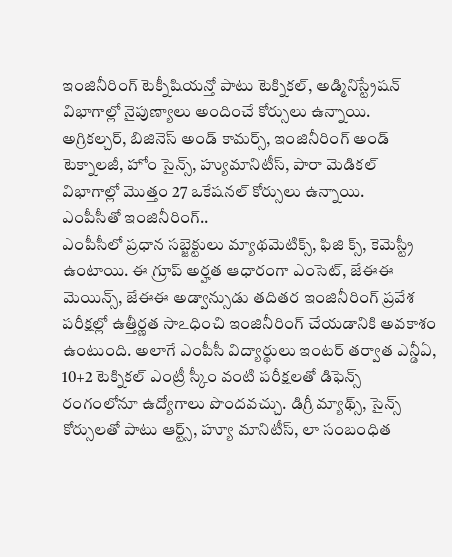ఇంజినీరింగ్ టెక్నీషియన్తో పాటు టెక్నికల్, అడ్మినిస్ట్రేషన్ విభాగాల్లో నైపుణ్యాలు అందించే కోర్సులు ఉన్నాయి. అగ్రికల్చర్, బిజినెస్ అండ్ కామర్స్, ఇంజినీరింగ్ అండ్ టెక్నాలజీ, హోం సైన్స్, హ్యుమానిటీస్, పారా మెడికల్ విభాగాల్లో మొత్తం 27 ఒకేషనల్ కోర్సులు ఉన్నాయి.
ఎంపీసీతో ఇంజినీరింగ్..
ఎంపీసీలో ప్రధాన సబ్జెక్టులు మ్యాథమెటిక్స్, ఫిజి క్స్, కెమెస్ట్రీ ఉంటాయి. ఈ గ్రూప్ అర్హత ఆధారంగా ఎంసెట్, జేఈఈ మెయిన్స్, జేఈఈ అడ్వాన్సుడు తదితర ఇంజినీరింగ్ ప్రవేశ పరీక్షల్లో ఉత్తీర్ణత సాఽధించి ఇంజినీరింగ్ చేయడానికి అవకాశం ఉంటుంది. అలాగే ఎంపీసీ విద్యార్థులు ఇంటర్ తర్వాత ఎన్డీఏ, 10+2 టెక్నికల్ ఎంట్రీ స్కీం వంటి పరీక్షలతో డిఫెన్స్ రంగంలోనూ ఉద్యోగాలు పొందవచ్చు. డిగ్రీ మ్యాథ్స్, సైన్స్ కోర్సులతో పాటు ఆర్ట్స్, హ్యూ మానిటీస్, లా సంబంధిత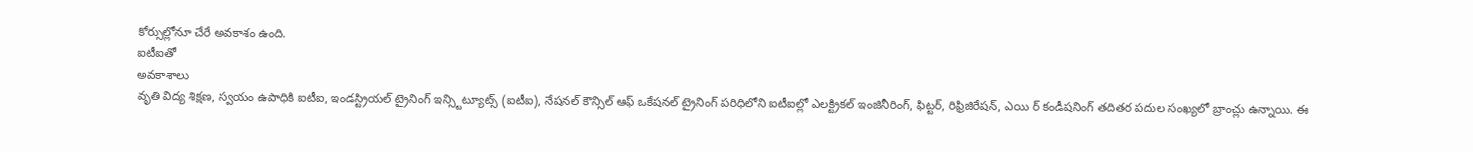కోర్సుల్లోనూ చేరే అవకాశం ఉంది.
ఐటీఐతో
అవకాశాలు
వృతి విద్య శిక్షణ, స్వయం ఉపాధికి ఐటీఐ, ఇండస్ట్రియల్ ట్రైనింగ్ ఇన్స్టిట్యూట్స్ (ఐటీఐ), నేషనల్ కౌన్సిల్ ఆఫ్ ఒకేషనల్ ట్రైనింగ్ పరిధిలోని ఐటీఐల్లో ఎలక్ట్రికల్ ఇంజినీరింగ్, ఫిట్టర్, రిఫ్రిజిరేషన్, ఎయి ర్ కండీషనింగ్ తదితర పదుల సంఖ్యలో బ్రాంచ్లు ఉన్నాయి. ఈ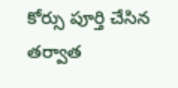కోర్సు పూర్తి చేసిన తర్వాత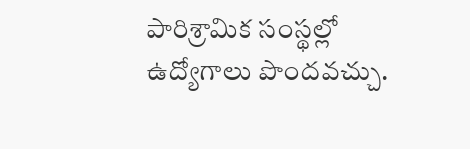పారిశ్రామిక సంస్థల్లో ఉద్యోగాలు పొందవచ్చు.